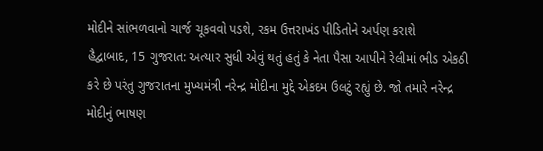મોદીને સાંભળવાનો ચાર્જ ચૂકવવો પડશે, રકમ ઉત્તરાખંડ પીડિતોને અર્પણ કરાશે
હૈદ્વાબાદ, 15 ગુજરાત: અત્યાર સુધી એવું થતું હતું કે નેતા પૈસા આપીને રેલીમાં ભીડ એકઠી કરે છે પરંતુ ગુજરાતના મુખ્યમંત્રી નરેન્દ્ર મોદીના મુદ્દે એકદમ ઉલટું રહ્યું છે. જો તમારે નરેન્દ્ર મોદીનું ભાષણ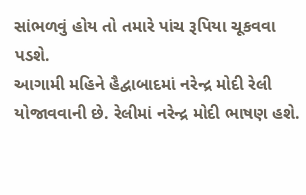સાંભળવું હોય તો તમારે પાંચ રૂપિયા ચૂકવવા પડશે.
આગામી મહિને હૈદ્વાબાદમાં નરેન્દ્ર મોદી રેલી યોજાવવાની છે. રેલીમાં નરેન્દ્ર મોદી ભાષણ હશે.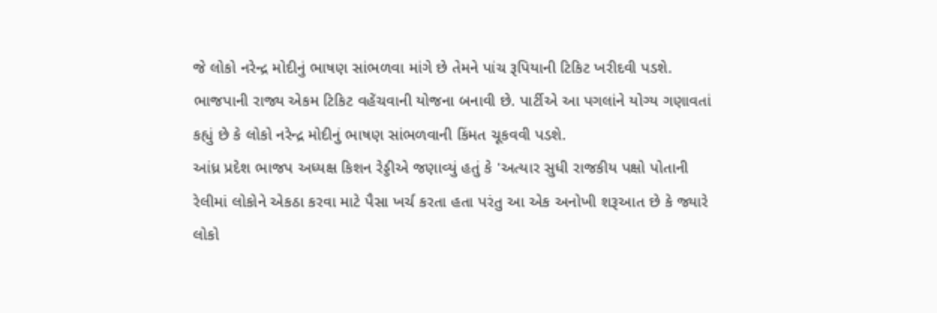જે લોકો નરેન્દ્ર મોદીનું ભાષણ સાંભળવા માંગે છે તેમને પાંચ રૂપિયાની ટિકિટ ખરીદવી પડશે. ભાજપાની રાજ્ય એકમ ટિકિટ વહેંચવાની યોજના બનાવી છે. પાર્ટીએ આ પગલાંને યોગ્ય ગણાવતાં કહ્યું છે કે લોકો નરેન્દ્ર મોદીનું ભાષણ સાંભળવાની કિંમત ચૂકવવી પડશે.
આંધ્ર પ્રદેશ ભાજપ અધ્યક્ષ કિશન રેડ્ડીએ જણાવ્યું હતું કે 'અત્યાર સુધી રાજકીય પક્ષો પોતાની રેલીમાં લોકોને એકઠા કરવા માટે પૈસા ખર્ચ કરતા હતા પરંતુ આ એક અનોખી શરૂઆત છે કે જ્યારે લોકો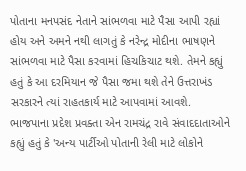પોતાના મનપસંદ નેતાને સાંભળવા માટે પૈસા આપી રહ્યાં હોય અને અમને નથી લાગતું કે નરેન્દ્ર મોદીના ભાષણને સાંભળવા માટે પૈસા કરવામાં હિચકિચાટ થશે. તેમને કહ્યું હતું કે આ દરમિયાન જે પૈસા જમા થશે તેને ઉત્તરાખંડ સરકારને ત્યાં રાહતકાર્ય માટે આપવામાં આવશે.
ભાજપાના પ્રદેશ પ્રવક્તા એન રામચંદ્ર રાવે સંવાદદાતાઓને કહ્યું હતું કે 'અન્ય પાર્ટીઓ પોતાની રેલી માટે લોકોને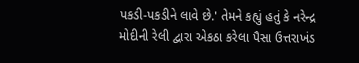પકડી-પકડીને લાવે છે.' તેમને કહ્યું હતું કે નરેન્દ્ર મોદીની રેલી દ્વારા એકઠા કરેલા પૈસા ઉત્તરાખંડ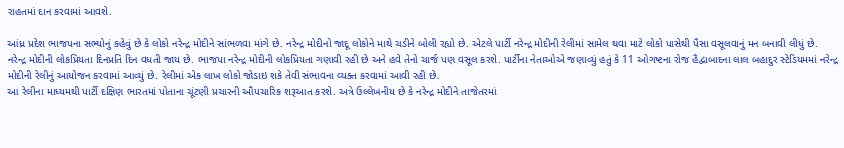રાહતમાં દાન કરવામાં આવશે.

આંધ્ર પ્રદેશ ભાજપના સભ્યોનું કહેવું છે કે લોકો નરેન્દ્ર મોદીને સાંભળવા માંગે છે. નરેન્દ્ર મોદીનો જાદૂ લોકોને માથે ચડીને બોલી રહ્યો છે. એટલે પાર્ટી નરેન્દ્ર મોદીની રેલીમાં સામેલ થવા માટે લોકો પાસેથી પૈસા વસૂલવાનું મન બનાવી લીધું છે.
નરેન્દ્ર મોદીની લોકપ્રિયતા દિનપ્રતિ દિન વધતી જાય છે. ભાજપા નરેન્દ્ર મોદીની લોકપ્રિયતા ગણાવી રહી છે અને હવે તેનો ચાર્જ પણ વસૂલ કરશે. પાર્ટીના નેતાઓએ જણાવ્યું હતું કે 11 ઓગષ્ટના રોજ હૈદ્વાબાદના લાલ બહાદુર સ્ટેડિયમમાં નરેન્દ્ર મોદીની રેલીનું આયોજન કરવામાં આવ્યું છે. રેલીમાં એક લાખ લોકો જોડાઇ શકે તેવી સંભાવના વ્યક્ત કરવામાં આવી રહી છે.
આ રેલીના માધ્યમથી પાર્ટી દક્ષિણ ભારતમાં પોતાના ચૂંટણી પ્રચારની ઔપચારિક શરૂઆત કરશે. અત્રે ઉલ્લેખનીય છે કે નરેન્દ્ર મોદીને તાજેતરમાં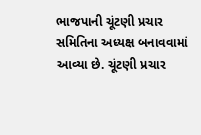ભાજપાની ચૂંટણી પ્રચાર સમિતિના અધ્યક્ષ બનાવવામાં આવ્યા છે. ચૂંટણી પ્રચાર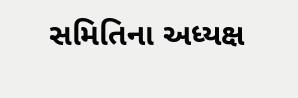સમિતિના અધ્યક્ષ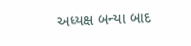અધ્યક્ષ બન્યા બાદ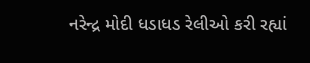નરેન્દ્ર મોદી ધડાધડ રેલીઓ કરી રહ્યાં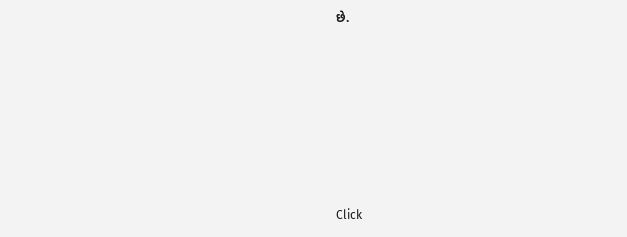છે.












Click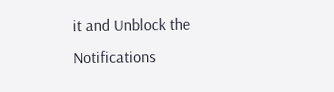it and Unblock the Notifications